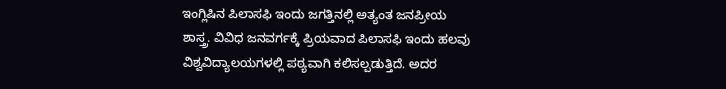ಇಂಗ್ಲಿಷಿನ ಪಿಲಾಸಫಿ ಇಂದು ಜಗತ್ತಿನಲ್ಲಿ ಅತ್ಯಂತ ಜನಪ್ರೀಯ ಶಾಸ್ತ್ರ. ವಿವಿಧ ಜನವರ್ಗಕ್ಕೆ ಪ್ರಿಯವಾದ ಪಿಲಾಸಫಿ ಇಂದು ಹಲವು ವಿಶ್ವವಿದ್ಯಾಲಯಗಳಲ್ಲಿ ಪಠ್ಯವಾಗಿ ಕಲಿಸಲ್ಪಡುತ್ತಿದೆ. ಅದರ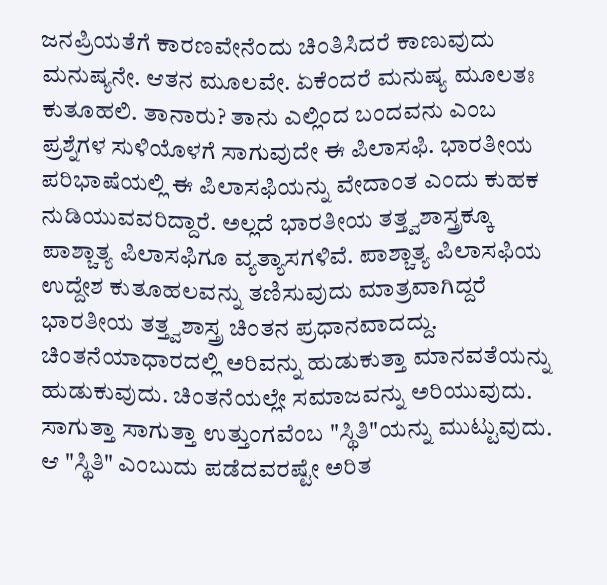ಜನಪ್ರಿಯತೆಗೆ ಕಾರಣವೇನೆಂದು ಚಿಂತಿಸಿದರೆ ಕಾಣುವುದು ಮನುಷ್ಯನೇ. ಆತನ ಮೂಲವೇ. ಏಕೆಂದರೆ ಮನುಷ್ಯ ಮೂಲತಃ ಕುತೂಹಲಿ. ತಾನಾರು? ತಾನು ಎಲ್ಲಿಂದ ಬಂದವನು ಎಂಬ ಪ್ರಶ್ನೆಗಳ ಸುಳಿಯೊಳಗೆ ಸಾಗುವುದೇ ಈ ಪಿಲಾಸಫಿ. ಭಾರತೀಯ ಪರಿಭಾಷೆಯಲ್ಲಿ ಈ ಪಿಲಾಸಫಿಯನ್ನು ವೇದಾಂತ ಎಂದು ಕುಹಕ ನುಡಿಯುವವರಿದ್ದಾರೆ. ಅಲ್ಲದೆ ಭಾರತೀಯ ತತ್ತ್ವಶಾಸ್ತ್ರಕ್ಕೂ ಪಾಶ್ಚಾತ್ಯ ಪಿಲಾಸಫಿಗೂ ವ್ಯತ್ಯಾಸಗಳಿವೆ. ಪಾಶ್ಚಾತ್ಯ ಪಿಲಾಸಫಿಯ ಉದ್ದೇಶ ಕುತೂಹಲವನ್ನು ತಣಿಸುವುದು ಮಾತ್ರವಾಗಿದ್ದರೆ ಭಾರತೀಯ ತತ್ತ್ವಶಾಸ್ತ್ರ ಚಿಂತನ ಪ್ರಧಾನವಾದದ್ದು. ಚಿಂತನೆಯಾಧಾರದಲ್ಲಿ ಅರಿವನ್ನು ಹುಡುಕುತ್ತಾ ಮಾನವತೆಯನ್ನು ಹುಡುಕುವುದು. ಚಿಂತನೆಯಲ್ಲೇ ಸಮಾಜವನ್ನು ಅರಿಯುವುದು. ಸಾಗುತ್ತಾ ಸಾಗುತ್ತಾ ಉತ್ತುಂಗವೆಂಬ "ಸ್ಥಿತಿ"ಯನ್ನು ಮುಟ್ಟುವುದು. ಆ "ಸ್ಥಿತಿ" ಎಂಬುದು ಪಡೆದವರಷ್ಟೇ ಅರಿತ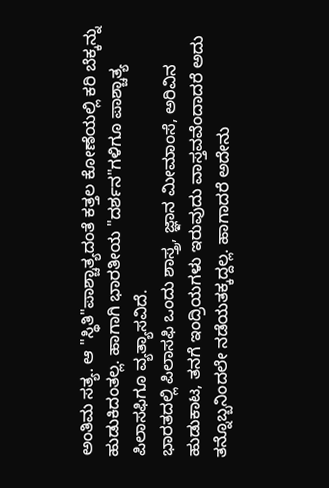ಅಂತಿಮ ಸತ್ಯ. ಆ "ಸ್ಥಿತಿ"ಪಾಶ್ಚಾತ್ಯದಂತೆ ಕತ್ತಲ ಕೋಣೆಯಲ್ಲಿ ಕರಿ ಬೆಕ್ಕನ್ನು ಹುಡುಕಿದಂತಲ್ಲ. ಹಾಗಾಗಿ ಭಾರತೀಯ "ದರ್ಶನ"ಗಳಿಗೂ ಪಾಶ್ಚಾತ್ಯ ಪಿಲಾಸಫಿಗೂ ವ್ಯತ್ಯಾಸವಿದೆ.
ಭಾರತದಲ್ಲಿ ಪಿಲಾಸಫಿ ಒಂದು ಶಾಸ್ತ್ರ, ಜ್ಞಾನ ಮೀಮಾಂಸೆ, ಅರಿವಿನ ಹುಡುಕಾಟ, ತನಗೆ ಇಂದ್ರಿಯಗಳು ಇರುವುದು ವಾಸ್ತವವೆಂದಾದರೆ ಅದು ತನ್ನೊಬ್ಬನಿಂದಲೇ ನಡೆಯತಕ್ಕದ್ದಲ್ಲ. ಹಾಗಾದರೆ ಅದೇನು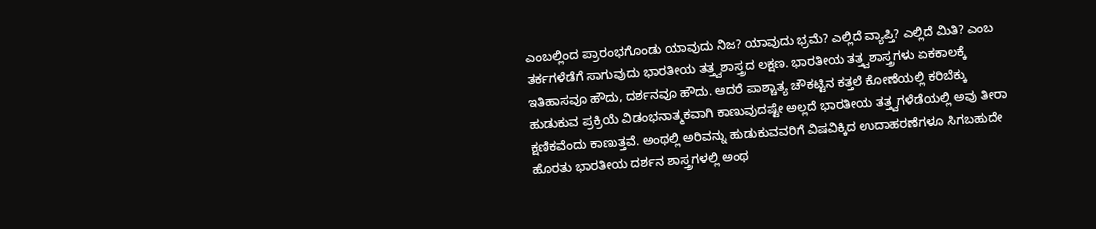ಎಂಬಲ್ಲಿಂದ ಪ್ರಾರಂಭಗೊಂಡು ಯಾವುದು ನಿಜ? ಯಾವುದು ಭ್ರಮೆ? ಎಲ್ಲಿದೆ ವ್ಯಾಪ್ತಿ? ಎಲ್ಲಿದೆ ಮಿತಿ? ಎಂಬ ತರ್ಕಗಳೆಡೆಗೆ ಸಾಗುವುದು ಭಾರತೀಯ ತತ್ತ್ವಶಾಸ್ತ್ರದ ಲಕ್ಷಣ. ಭಾರತೀಯ ತತ್ತ್ವಶಾಸ್ತ್ರಗಳು ಏಕಕಾಲಕ್ಕೆ ಇತಿಹಾಸವೂ ಹೌದು, ದರ್ಶನವೂ ಹೌದು. ಆದರೆ ಪಾಶ್ಚಾತ್ಯ ಚೌಕಟ್ಟಿನ ಕತ್ತಲೆ ಕೋಣೆಯಲ್ಲಿ ಕರಿಬೆಕ್ಕು ಹುಡುಕುವ ಪ್ರಕ್ರಿಯೆ ವಿಡಂಭನಾತ್ಮಕವಾಗಿ ಕಾಣುವುದಷ್ಟೇ ಅಲ್ಲದೆ ಭಾರತೀಯ ತತ್ತ್ವಗಳೆಡೆಯಲ್ಲಿ ಅವು ತೀರಾ ಕ್ಷಣಿಕವೆಂದು ಕಾಣುತ್ತವೆ. ಅಂಥಲ್ಲಿ ಅರಿವನ್ನು ಹುಡುಕುವವರಿಗೆ ವಿಷವಿಕ್ಕಿದ ಉದಾಹರಣೆಗಳೂ ಸಿಗಬಹುದೇ ಹೊರತು ಭಾರತೀಯ ದರ್ಶನ ಶಾಸ್ತ್ರಗಳಲ್ಲಿ ಅಂಥ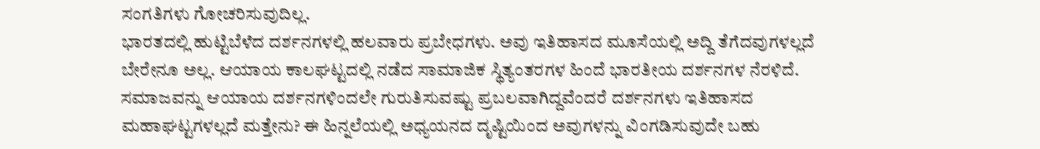ಸಂಗತಿಗಳು ಗೋಚರಿಸುವುದಿಲ್ಲ.
ಭಾರತದಲ್ಲಿ ಹುಟ್ಟಿಬೆಳೆದ ದರ್ಶನಗಳಲ್ಲಿ ಹಲವಾರು ಪ್ರಬೇಧಗಳು. ಅವು ಇತಿಹಾಸದ ಮೂಸೆಯಲ್ಲಿ ಅದ್ದಿ ತೆಗೆದವುಗಳಲ್ಲದೆ ಬೇರೇನೂ ಅಲ್ಲ. ಆಯಾಯ ಕಾಲಘಟ್ಟದಲ್ಲಿ ನಡೆದ ಸಾಮಾಜಿಕ ಸ್ಥಿತ್ಯಂತರಗಳ ಹಿಂದೆ ಭಾರತೀಯ ದರ್ಶನಗಳ ನೆರಳಿದೆ. ಸಮಾಜವನ್ನು ಆಯಾಯ ದರ್ಶನಗಳಿಂದಲೇ ಗುರುತಿಸುವಷ್ಟು ಪ್ರಬಲವಾಗಿದ್ದವೆಂದರೆ ದರ್ಶನಗಳು ಇತಿಹಾಸದ ಮಹಾಘಟ್ಟಗಳಲ್ಲದೆ ಮತ್ತೇನು? ಈ ಹಿನ್ನಲೆಯಲ್ಲಿ ಅಧ್ಯಯನದ ದೃಷ್ಟಿಯಿಂದ ಅವುಗಳನ್ನು ವಿಂಗಡಿಸುವುದೇ ಬಹು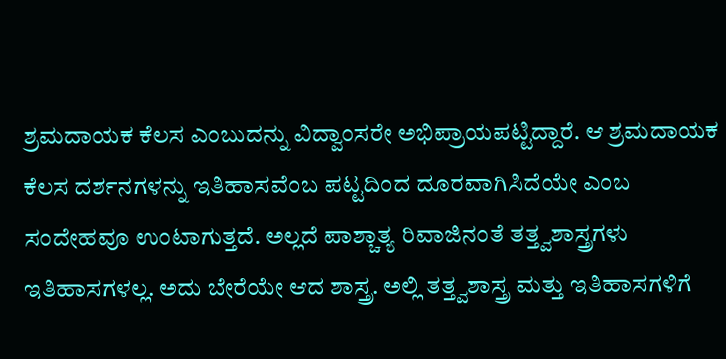ಶ್ರಮದಾಯಕ ಕೆಲಸ ಎಂಬುದನ್ನು ವಿದ್ವಾಂಸರೇ ಅಭಿಪ್ರಾಯಪಟ್ಟಿದ್ದಾರೆ. ಆ ಶ್ರಮದಾಯಕ ಕೆಲಸ ದರ್ಶನಗಳನ್ನು ಇತಿಹಾಸವೆಂಬ ಪಟ್ಟದಿಂದ ದೂರವಾಗಿಸಿದೆಯೇ ಎಂಬ ಸಂದೇಹವೂ ಉಂಟಾಗುತ್ತದೆ. ಅಲ್ಲದೆ ಪಾಶ್ಚಾತ್ಯ ರಿವಾಜಿನಂತೆ ತತ್ತ್ವಶಾಸ್ತ್ರಗಳು ಇತಿಹಾಸಗಳಲ್ಲ. ಅದು ಬೇರೆಯೇ ಆದ ಶಾಸ್ತ್ರ. ಅಲ್ಲಿ ತತ್ತ್ವಶಾಸ್ತ್ರ ಮತ್ತು ಇತಿಹಾಸಗಳಿಗೆ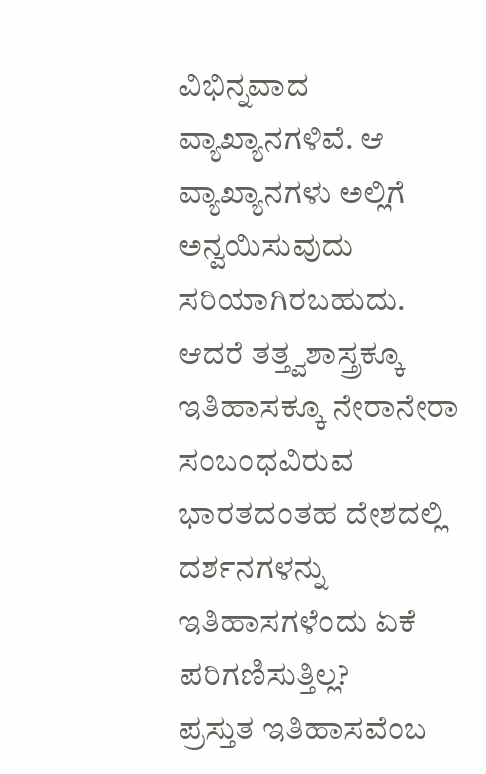ವಿಭಿನ್ನವಾದ ವ್ಯಾಖ್ಯಾನಗಳಿವೆ. ಆ ವ್ಯಾಖ್ಯಾನಗಳು ಅಲ್ಲಿಗೆ ಅನ್ವಯಿಸುವುದು ಸರಿಯಾಗಿರಬಹುದು. ಆದರೆ ತತ್ತ್ವಶಾಸ್ತ್ರಕ್ಕೂ ಇತಿಹಾಸಕ್ಕೂ ನೇರಾನೇರಾ ಸಂಬಂಧವಿರುವ ಭಾರತದಂತಹ ದೇಶದಲ್ಲಿ ದರ್ಶನಗಳನ್ನು ಇತಿಹಾಸಗಳೆಂದು ಏಕೆ ಪರಿಗಣಿಸುತ್ತಿಲ್ಲ?
ಪ್ರಸ್ತುತ ಇತಿಹಾಸವೆಂಬ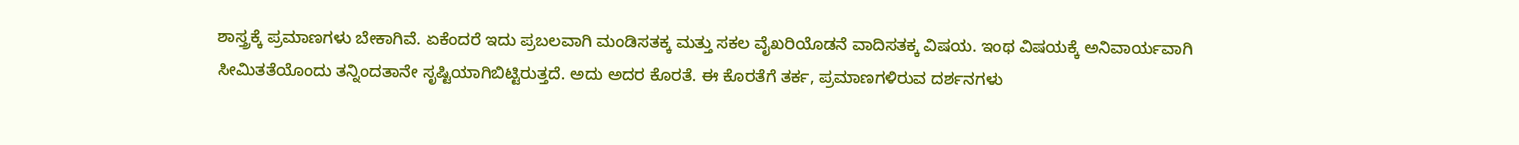ಶಾಸ್ತ್ರಕ್ಕೆ ಪ್ರಮಾಣಗಳು ಬೇಕಾಗಿವೆ. ಏಕೆಂದರೆ ಇದು ಪ್ರಬಲವಾಗಿ ಮಂಡಿಸತಕ್ಕ ಮತ್ತು ಸಕಲ ವೈಖರಿಯೊಡನೆ ವಾದಿಸತಕ್ಕ ವಿಷಯ. ಇಂಥ ವಿಷಯಕ್ಕೆ ಅನಿವಾರ್ಯವಾಗಿ ಸೀಮಿತತೆಯೊಂದು ತನ್ನಿಂದತಾನೇ ಸೃಷ್ಟಿಯಾಗಿಬಿಟ್ಟಿರುತ್ತದೆ. ಅದು ಅದರ ಕೊರತೆ. ಈ ಕೊರತೆಗೆ ತರ್ಕ, ಪ್ರಮಾಣಗಳಿರುವ ದರ್ಶನಗಳು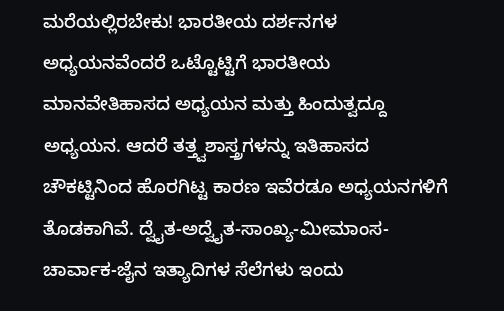ಮರೆಯಲ್ಲಿರಬೇಕು! ಭಾರತೀಯ ದರ್ಶನಗಳ ಅಧ್ಯಯನವೆಂದರೆ ಒಟ್ಟೊಟ್ಟಿಗೆ ಭಾರತೀಯ ಮಾನವೇತಿಹಾಸದ ಅಧ್ಯಯನ ಮತ್ತು ಹಿಂದುತ್ವದ್ದೂ ಅಧ್ಯಯನ. ಆದರೆ ತತ್ತ್ವಶಾಸ್ತ್ರಗಳನ್ನು ಇತಿಹಾಸದ ಚೌಕಟ್ಟಿನಿಂದ ಹೊರಗಿಟ್ಟ ಕಾರಣ ಇವೆರಡೂ ಅಧ್ಯಯನಗಳಿಗೆ ತೊಡಕಾಗಿವೆ. ದ್ವೈತ-ಅದ್ವೈತ-ಸಾಂಖ್ಯ-ಮೀಮಾಂಸ-ಚಾರ್ವಾಕ-ಜೈನ ಇತ್ಯಾದಿಗಳ ಸೆಲೆಗಳು ಇಂದು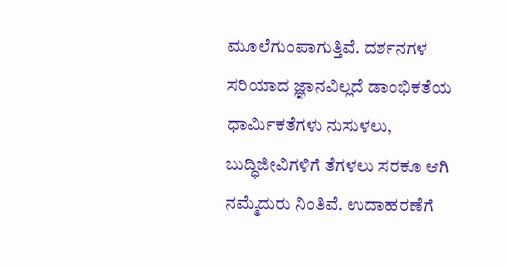ಮೂಲೆಗುಂಪಾಗುತ್ತಿವೆ. ದರ್ಶನಗಳ ಸರಿಯಾದ ಜ್ಞಾನವಿಲ್ಲದೆ ಡಾಂಭಿಕತೆಯ ಧಾರ್ಮಿಕತೆಗಳು ನುಸುಳಲು, ಬುದ್ಧಿಜೀವಿಗಳಿಗೆ ತೆಗಳಲು ಸರಕೂ ಆಗಿ ನಮ್ಮೆದುರು ನಿಂತಿವೆ. ಉದಾಹರಣೆಗೆ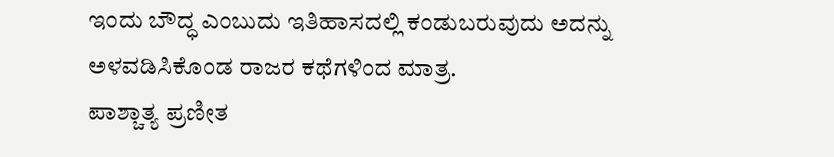ಇಂದು ಬೌದ್ಧ ಎಂಬುದು ಇತಿಹಾಸದಲ್ಲಿ ಕಂಡುಬರುವುದು ಅದನ್ನು ಅಳವಡಿಸಿಕೊಂಡ ರಾಜರ ಕಥೆಗಳಿಂದ ಮಾತ್ರ.
ಪಾಶ್ಚಾತ್ಯ ಪ್ರಣೀತ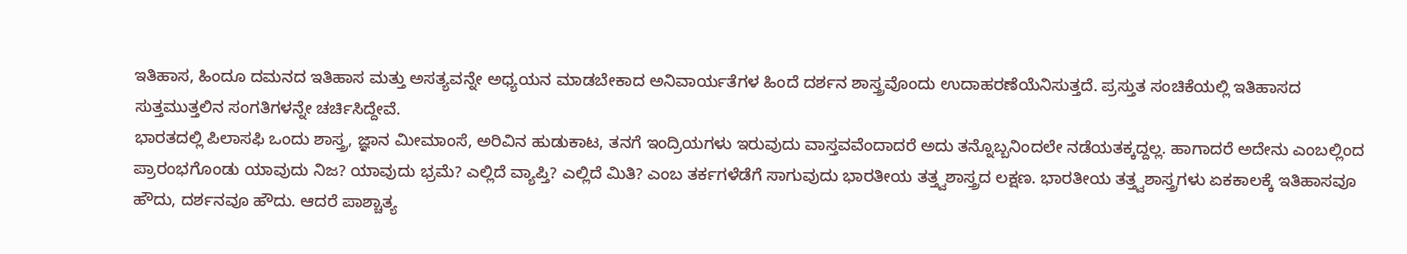ಇತಿಹಾಸ, ಹಿಂದೂ ದಮನದ ಇತಿಹಾಸ ಮತ್ತು ಅಸತ್ಯವನ್ನೇ ಅಧ್ಯಯನ ಮಾಡಬೇಕಾದ ಅನಿವಾರ್ಯತೆಗಳ ಹಿಂದೆ ದರ್ಶನ ಶಾಸ್ತ್ರವೊಂದು ಉದಾಹರಣೆಯೆನಿಸುತ್ತದೆ. ಪ್ರಸ್ತುತ ಸಂಚಿಕೆಯಲ್ಲಿ ಇತಿಹಾಸದ ಸುತ್ತಮುತ್ತಲಿನ ಸಂಗತಿಗಳನ್ನೇ ಚರ್ಚಿಸಿದ್ದೇವೆ.
ಭಾರತದಲ್ಲಿ ಪಿಲಾಸಫಿ ಒಂದು ಶಾಸ್ತ್ರ, ಜ್ಞಾನ ಮೀಮಾಂಸೆ, ಅರಿವಿನ ಹುಡುಕಾಟ, ತನಗೆ ಇಂದ್ರಿಯಗಳು ಇರುವುದು ವಾಸ್ತವವೆಂದಾದರೆ ಅದು ತನ್ನೊಬ್ಬನಿಂದಲೇ ನಡೆಯತಕ್ಕದ್ದಲ್ಲ. ಹಾಗಾದರೆ ಅದೇನು ಎಂಬಲ್ಲಿಂದ ಪ್ರಾರಂಭಗೊಂಡು ಯಾವುದು ನಿಜ? ಯಾವುದು ಭ್ರಮೆ? ಎಲ್ಲಿದೆ ವ್ಯಾಪ್ತಿ? ಎಲ್ಲಿದೆ ಮಿತಿ? ಎಂಬ ತರ್ಕಗಳೆಡೆಗೆ ಸಾಗುವುದು ಭಾರತೀಯ ತತ್ತ್ವಶಾಸ್ತ್ರದ ಲಕ್ಷಣ. ಭಾರತೀಯ ತತ್ತ್ವಶಾಸ್ತ್ರಗಳು ಏಕಕಾಲಕ್ಕೆ ಇತಿಹಾಸವೂ ಹೌದು, ದರ್ಶನವೂ ಹೌದು. ಆದರೆ ಪಾಶ್ಚಾತ್ಯ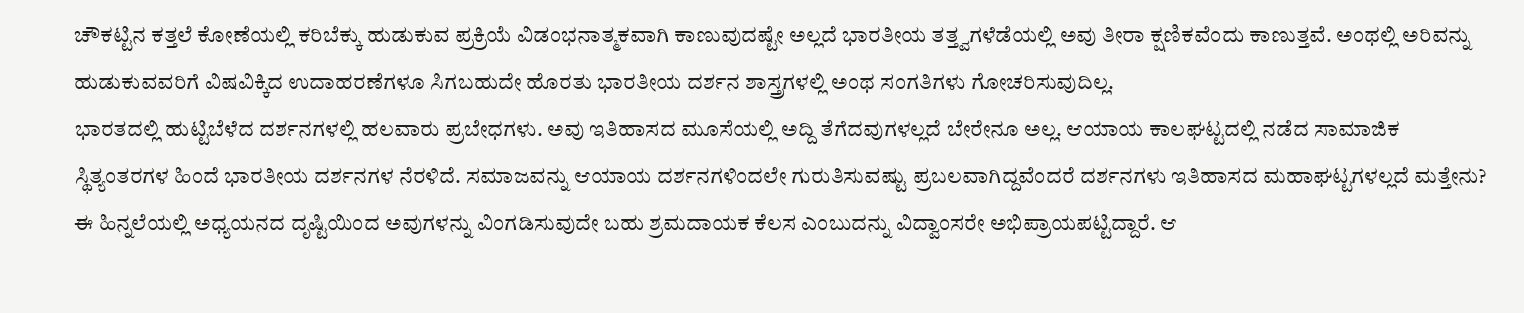ಚೌಕಟ್ಟಿನ ಕತ್ತಲೆ ಕೋಣೆಯಲ್ಲಿ ಕರಿಬೆಕ್ಕು ಹುಡುಕುವ ಪ್ರಕ್ರಿಯೆ ವಿಡಂಭನಾತ್ಮಕವಾಗಿ ಕಾಣುವುದಷ್ಟೇ ಅಲ್ಲದೆ ಭಾರತೀಯ ತತ್ತ್ವಗಳೆಡೆಯಲ್ಲಿ ಅವು ತೀರಾ ಕ್ಷಣಿಕವೆಂದು ಕಾಣುತ್ತವೆ. ಅಂಥಲ್ಲಿ ಅರಿವನ್ನು ಹುಡುಕುವವರಿಗೆ ವಿಷವಿಕ್ಕಿದ ಉದಾಹರಣೆಗಳೂ ಸಿಗಬಹುದೇ ಹೊರತು ಭಾರತೀಯ ದರ್ಶನ ಶಾಸ್ತ್ರಗಳಲ್ಲಿ ಅಂಥ ಸಂಗತಿಗಳು ಗೋಚರಿಸುವುದಿಲ್ಲ.
ಭಾರತದಲ್ಲಿ ಹುಟ್ಟಿಬೆಳೆದ ದರ್ಶನಗಳಲ್ಲಿ ಹಲವಾರು ಪ್ರಬೇಧಗಳು. ಅವು ಇತಿಹಾಸದ ಮೂಸೆಯಲ್ಲಿ ಅದ್ದಿ ತೆಗೆದವುಗಳಲ್ಲದೆ ಬೇರೇನೂ ಅಲ್ಲ. ಆಯಾಯ ಕಾಲಘಟ್ಟದಲ್ಲಿ ನಡೆದ ಸಾಮಾಜಿಕ ಸ್ಥಿತ್ಯಂತರಗಳ ಹಿಂದೆ ಭಾರತೀಯ ದರ್ಶನಗಳ ನೆರಳಿದೆ. ಸಮಾಜವನ್ನು ಆಯಾಯ ದರ್ಶನಗಳಿಂದಲೇ ಗುರುತಿಸುವಷ್ಟು ಪ್ರಬಲವಾಗಿದ್ದವೆಂದರೆ ದರ್ಶನಗಳು ಇತಿಹಾಸದ ಮಹಾಘಟ್ಟಗಳಲ್ಲದೆ ಮತ್ತೇನು? ಈ ಹಿನ್ನಲೆಯಲ್ಲಿ ಅಧ್ಯಯನದ ದೃಷ್ಟಿಯಿಂದ ಅವುಗಳನ್ನು ವಿಂಗಡಿಸುವುದೇ ಬಹು ಶ್ರಮದಾಯಕ ಕೆಲಸ ಎಂಬುದನ್ನು ವಿದ್ವಾಂಸರೇ ಅಭಿಪ್ರಾಯಪಟ್ಟಿದ್ದಾರೆ. ಆ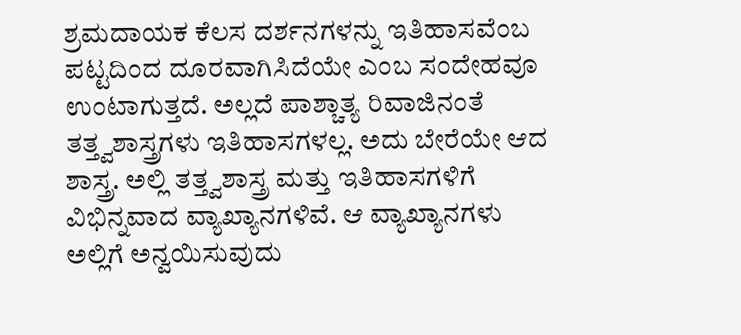ಶ್ರಮದಾಯಕ ಕೆಲಸ ದರ್ಶನಗಳನ್ನು ಇತಿಹಾಸವೆಂಬ ಪಟ್ಟದಿಂದ ದೂರವಾಗಿಸಿದೆಯೇ ಎಂಬ ಸಂದೇಹವೂ ಉಂಟಾಗುತ್ತದೆ. ಅಲ್ಲದೆ ಪಾಶ್ಚಾತ್ಯ ರಿವಾಜಿನಂತೆ ತತ್ತ್ವಶಾಸ್ತ್ರಗಳು ಇತಿಹಾಸಗಳಲ್ಲ. ಅದು ಬೇರೆಯೇ ಆದ ಶಾಸ್ತ್ರ. ಅಲ್ಲಿ ತತ್ತ್ವಶಾಸ್ತ್ರ ಮತ್ತು ಇತಿಹಾಸಗಳಿಗೆ ವಿಭಿನ್ನವಾದ ವ್ಯಾಖ್ಯಾನಗಳಿವೆ. ಆ ವ್ಯಾಖ್ಯಾನಗಳು ಅಲ್ಲಿಗೆ ಅನ್ವಯಿಸುವುದು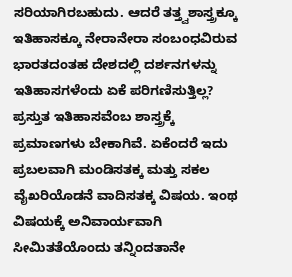ಸರಿಯಾಗಿರಬಹುದು. ಆದರೆ ತತ್ತ್ವಶಾಸ್ತ್ರಕ್ಕೂ ಇತಿಹಾಸಕ್ಕೂ ನೇರಾನೇರಾ ಸಂಬಂಧವಿರುವ ಭಾರತದಂತಹ ದೇಶದಲ್ಲಿ ದರ್ಶನಗಳನ್ನು ಇತಿಹಾಸಗಳೆಂದು ಏಕೆ ಪರಿಗಣಿಸುತ್ತಿಲ್ಲ?
ಪ್ರಸ್ತುತ ಇತಿಹಾಸವೆಂಬ ಶಾಸ್ತ್ರಕ್ಕೆ ಪ್ರಮಾಣಗಳು ಬೇಕಾಗಿವೆ. ಏಕೆಂದರೆ ಇದು ಪ್ರಬಲವಾಗಿ ಮಂಡಿಸತಕ್ಕ ಮತ್ತು ಸಕಲ ವೈಖರಿಯೊಡನೆ ವಾದಿಸತಕ್ಕ ವಿಷಯ. ಇಂಥ ವಿಷಯಕ್ಕೆ ಅನಿವಾರ್ಯವಾಗಿ ಸೀಮಿತತೆಯೊಂದು ತನ್ನಿಂದತಾನೇ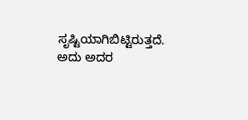ಸೃಷ್ಟಿಯಾಗಿಬಿಟ್ಟಿರುತ್ತದೆ. ಅದು ಅದರ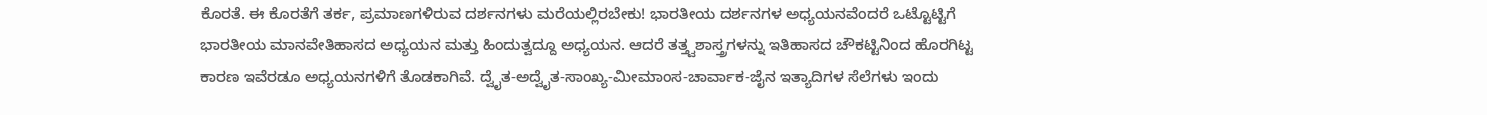ಕೊರತೆ. ಈ ಕೊರತೆಗೆ ತರ್ಕ, ಪ್ರಮಾಣಗಳಿರುವ ದರ್ಶನಗಳು ಮರೆಯಲ್ಲಿರಬೇಕು! ಭಾರತೀಯ ದರ್ಶನಗಳ ಅಧ್ಯಯನವೆಂದರೆ ಒಟ್ಟೊಟ್ಟಿಗೆ ಭಾರತೀಯ ಮಾನವೇತಿಹಾಸದ ಅಧ್ಯಯನ ಮತ್ತು ಹಿಂದುತ್ವದ್ದೂ ಅಧ್ಯಯನ. ಆದರೆ ತತ್ತ್ವಶಾಸ್ತ್ರಗಳನ್ನು ಇತಿಹಾಸದ ಚೌಕಟ್ಟಿನಿಂದ ಹೊರಗಿಟ್ಟ ಕಾರಣ ಇವೆರಡೂ ಅಧ್ಯಯನಗಳಿಗೆ ತೊಡಕಾಗಿವೆ. ದ್ವೈತ-ಅದ್ವೈತ-ಸಾಂಖ್ಯ-ಮೀಮಾಂಸ-ಚಾರ್ವಾಕ-ಜೈನ ಇತ್ಯಾದಿಗಳ ಸೆಲೆಗಳು ಇಂದು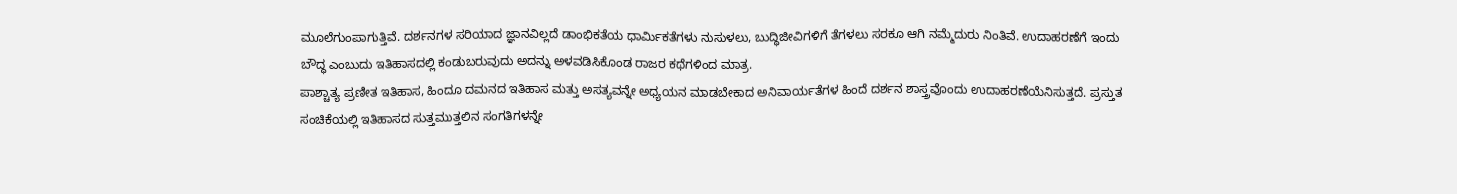ಮೂಲೆಗುಂಪಾಗುತ್ತಿವೆ. ದರ್ಶನಗಳ ಸರಿಯಾದ ಜ್ಞಾನವಿಲ್ಲದೆ ಡಾಂಭಿಕತೆಯ ಧಾರ್ಮಿಕತೆಗಳು ನುಸುಳಲು, ಬುದ್ಧಿಜೀವಿಗಳಿಗೆ ತೆಗಳಲು ಸರಕೂ ಆಗಿ ನಮ್ಮೆದುರು ನಿಂತಿವೆ. ಉದಾಹರಣೆಗೆ ಇಂದು ಬೌದ್ಧ ಎಂಬುದು ಇತಿಹಾಸದಲ್ಲಿ ಕಂಡುಬರುವುದು ಅದನ್ನು ಅಳವಡಿಸಿಕೊಂಡ ರಾಜರ ಕಥೆಗಳಿಂದ ಮಾತ್ರ.
ಪಾಶ್ಚಾತ್ಯ ಪ್ರಣೀತ ಇತಿಹಾಸ, ಹಿಂದೂ ದಮನದ ಇತಿಹಾಸ ಮತ್ತು ಅಸತ್ಯವನ್ನೇ ಅಧ್ಯಯನ ಮಾಡಬೇಕಾದ ಅನಿವಾರ್ಯತೆಗಳ ಹಿಂದೆ ದರ್ಶನ ಶಾಸ್ತ್ರವೊಂದು ಉದಾಹರಣೆಯೆನಿಸುತ್ತದೆ. ಪ್ರಸ್ತುತ ಸಂಚಿಕೆಯಲ್ಲಿ ಇತಿಹಾಸದ ಸುತ್ತಮುತ್ತಲಿನ ಸಂಗತಿಗಳನ್ನೇ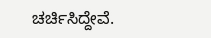ಚರ್ಚಿಸಿದ್ದೇವೆ.